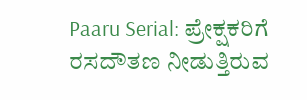Paaru Serial: ಪ್ರೇಕ್ಷಕರಿಗೆ ರಸದೌತಣ ನೀಡುತ್ತಿರುವ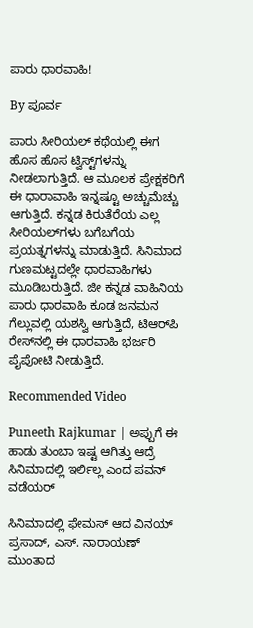ಪಾರು ಧಾರವಾಹಿ!

By ಪೂರ್ವ

ಪಾರು ಸೀರಿಯಲ್ ಕಥೆಯಲ್ಲಿ ಈಗ ಹೊಸ ಹೊಸ ಟ್ವಿಸ್ಟ್‌ಗಳನ್ನು ನೀಡಲಾಗುತ್ತಿದೆ. ಆ ಮೂಲಕ ಪ್ರೇಕ್ಷಕರಿಗೆ ಈ ಧಾರಾವಾಹಿ ಇನ್ನಷ್ಟೂ ಅಚ್ಚುಮೆಚ್ಚು ಆಗುತ್ತಿದೆ. ಕನ್ನಡ ಕಿರುತೆರೆಯ ಎಲ್ಲ ಸೀರಿಯಲ್‌ಗಳು ಬಗೆಬಗೆಯ ಪ್ರಯತ್ನಗಳನ್ನು ಮಾಡುತ್ತಿದೆ. ಸಿನಿಮಾದ ಗುಣಮಟ್ಟದಲ್ಲೇ ಧಾರವಾಹಿಗಳು ಮೂಡಿಬರುತ್ತಿದೆ. ಜೀ ಕನ್ನಡ ವಾಹಿನಿಯ ಪಾರು ಧಾರವಾಹಿ ಕೂಡ ಜನಮನ ಗೆಲ್ಲುವಲ್ಲಿ ಯಶಸ್ವಿ ಆಗುತ್ತಿದೆ, ಟಿಆರ್‌ಪಿ ರೇಸ್‌ನಲ್ಲಿ ಈ ಧಾರವಾಹಿ ಭರ್ಜರಿ ಪೈಪೋಟಿ ನೀಡುತ್ತಿದೆ.

Recommended Video

Puneeth Rajkumar | ಅಪ್ಪುಗೆ ಈ ಹಾಡು ತುಂಬಾ ಇಷ್ಟ ಆಗಿತ್ತು ಆದ್ರೆ ಸಿನಿಮಾದಲ್ಲಿ ಇರ್ಲಿಲ್ಲ ಎಂದ ಪವನ್ ವಡೆಯರ್

ಸಿನಿಮಾದಲ್ಲಿ ಫೇಮಸ್ ಆದ ವಿನಯ್ ಪ್ರಸಾದ್, ಎಸ್. ನಾರಾಯಣ್ ಮುಂತಾದ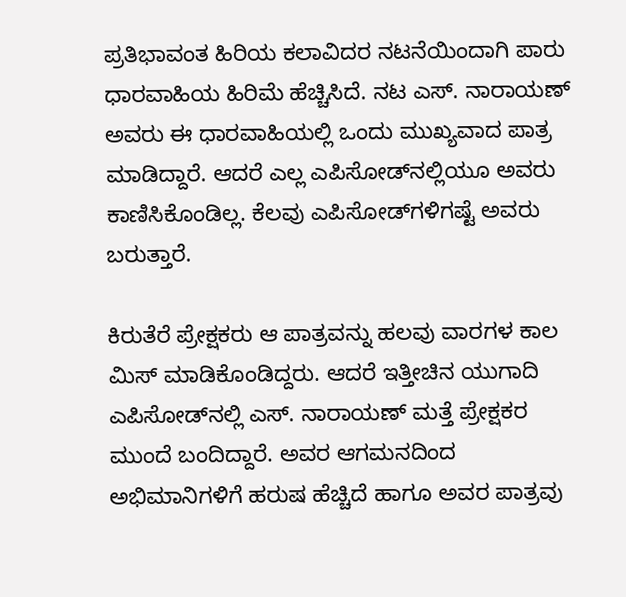ಪ್ರತಿಭಾವಂತ ಹಿರಿಯ ಕಲಾವಿದರ ನಟನೆಯಿಂದಾಗಿ ಪಾರು ಧಾರವಾಹಿಯ ಹಿರಿಮೆ ಹೆಚ್ಚಿಸಿದೆ. ನಟ ಎಸ್. ನಾರಾಯಣ್ ಅವರು ಈ ಧಾರವಾಹಿಯಲ್ಲಿ ಒಂದು ಮುಖ್ಯವಾದ ಪಾತ್ರ ಮಾಡಿದ್ದಾರೆ. ಆದರೆ ಎಲ್ಲ ಎಪಿಸೋಡ್‌ನಲ್ಲಿಯೂ ಅವರು ಕಾಣಿಸಿಕೊಂಡಿಲ್ಲ. ಕೆಲವು ಎಪಿಸೋಡ್‌ಗಳಿಗಷ್ಟೆ ಅವರು ಬರುತ್ತಾರೆ.

ಕಿರುತೆರೆ ಪ್ರೇಕ್ಷಕರು ಆ ಪಾತ್ರವನ್ನು ಹಲವು ವಾರಗಳ ಕಾಲ ಮಿಸ್ ಮಾಡಿಕೊಂಡಿದ್ದರು. ಆದರೆ ಇತ್ತೀಚಿನ ಯುಗಾದಿ ಎಪಿಸೋಡ್‌ನಲ್ಲಿ ಎಸ್. ನಾರಾಯಣ್ ಮತ್ತೆ ಪ್ರೇಕ್ಷಕರ ಮುಂದೆ ಬಂದಿದ್ದಾರೆ. ಅವರ ಆಗಮನದಿಂದ ಅಭಿಮಾನಿಗಳಿಗೆ ಹರುಷ ಹೆಚ್ಚಿದೆ ಹಾಗೂ ಅವರ ಪಾತ್ರವು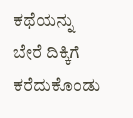ಕಥೆಯನ್ನು ಬೇರೆ ದಿಕ್ಕಿಗೆ ಕರೆದುಕೊಂಡು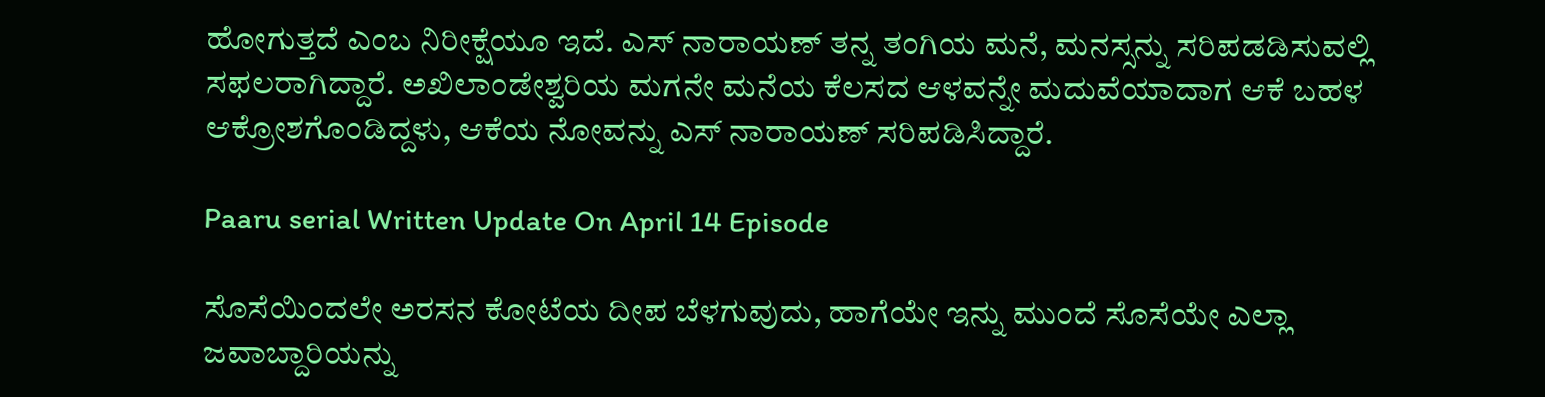ಹೋಗುತ್ತದೆ ಎಂಬ ನಿರೀಕ್ಷೆಯೂ ಇದೆ. ಎಸ್ ನಾರಾಯಣ್ ತನ್ನ ತಂಗಿಯ ಮನೆ, ಮನಸ್ಸನ್ನು ಸರಿಪಡಡಿಸುವಲ್ಲಿ ಸಫಲರಾಗಿದ್ದಾರೆ. ಅಖಿಲಾಂಡೇಶ್ವರಿಯ ಮಗನೇ ಮನೆಯ ಕೆಲಸದ ಆಳವನ್ನೇ ಮದುವೆಯಾದಾಗ ಆಕೆ ಬಹಳ ಆಕ್ರೋಶಗೊಂಡಿದ್ದಳು, ಆಕೆಯ ನೋವನ್ನು ಎಸ್ ನಾರಾಯಣ್ ಸರಿಪಡಿಸಿದ್ದಾರೆ.

Paaru serial Written Update On April 14 Episode

ಸೊಸೆಯಿಂದಲೇ ಅರಸನ ಕೋಟೆಯ ದೀಪ ಬೆಳಗುವುದು, ಹಾಗೆಯೇ ಇನ್ನು ಮುಂದೆ ಸೊಸೆಯೇ ಎಲ್ಲಾ ಜವಾಬ್ದಾರಿಯನ್ನು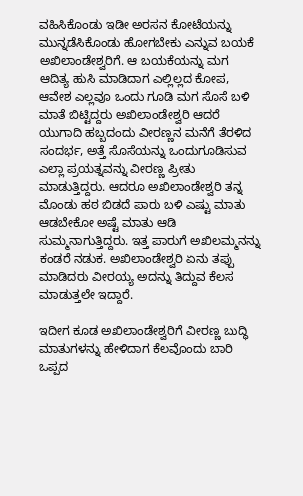ವಹಿಸಿಕೊಂಡು ಇಡೀ ಅರಸನ ಕೋಟೆಯನ್ನು ಮುನ್ನಡೆಸಿಕೊಂಡು ಹೋಗಬೇಕು ಎನ್ನುವ ಬಯಕೆ ಅಖಿಲಾಂಡೇಶ್ವರಿಗೆ. ಆ ಬಯಕೆಯನ್ನು ಮಗ ಆದಿತ್ಯ ಹುಸಿ ಮಾಡಿದಾಗ ಎಲ್ಲಿಲ್ಲದ ಕೋಪ, ಆವೇಶ ಎಲ್ಲವೂ ಒಂದು ಗೂಡಿ ಮಗ ಸೊಸೆ ಬಳಿ ಮಾತೆ ಬಿಟ್ಟಿದ್ದರು ಅಖಿಲಾಂಡೇಶ್ವರಿ ಆದರೆ ಯುಗಾದಿ ಹಬ್ಬದಂದು ವೀರಣ್ಣನ ಮನೆಗೆ ತೆರಳಿದ ಸಂದರ್ಭ, ಅತ್ತೆ ಸೊಸೆಯನ್ನು ಒಂದುಗೂಡಿಸುವ ಎಲ್ಲಾ ಪ್ರಯತ್ನವನ್ನು ವೀರಣ್ಣ ಪ್ರೀತು ಮಾಡುತ್ತಿದ್ದರು. ಆದರೂ ಅಖಿಲಾಂಡೇಶ್ವರಿ ತನ್ನ ಮೊಂಡು ಹಠ ಬಿಡದೆ ಪಾರು ಬಳಿ ಎಷ್ಟು ಮಾತು ಆಡಬೇಕೋ ಅಷ್ಟೆ ಮಾತು ಆಡಿ ಸುಮ್ಮನಾಗುತ್ತಿದ್ದರು. ಇತ್ತ ಪಾರುಗೆ ಅಖಿಲಮ್ಮನನ್ನು ಕಂಡರೆ ನಡುಕ. ಅಖಿಲಾಂಡೇಶ್ವರಿ ಏನು ತಪ್ಪು ಮಾಡಿದರು ವೀರಯ್ಯ ಅದನ್ನು ತಿದ್ದುವ ಕೆಲಸ ಮಾಡುತ್ತಲೇ ಇದ್ದಾರೆ.

ಇದೀಗ ಕೂಡ ಅಖಿಲಾಂಡೇಶ್ವರಿಗೆ ವೀರಣ್ಣ ಬುದ್ಧಿ ಮಾತುಗಳನ್ನು ಹೇಳಿದಾಗ ಕೆಲವೊಂದು ಬಾರಿ ಒಪ್ಪದ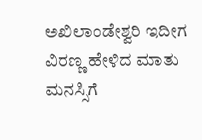ಅಖಿಲಾಂಡೇಶ್ವರಿ ಇದೀಗ ವಿರಣ್ಣ ಹೇಳಿದ ಮಾತು ಮನಸ್ಸಿಗೆ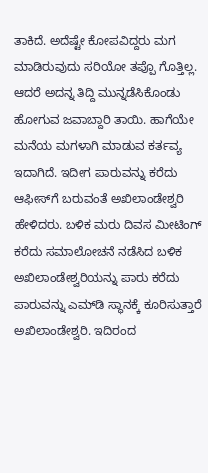ತಾಕಿದೆ. ಅದೆಷ್ಟೇ ಕೋಪವಿದ್ದರು ಮಗ ಮಾಡಿರುವುದು ಸರಿಯೋ ತಪ್ಪೊ ಗೊತ್ತಿಲ್ಲ. ಆದರೆ ಅದನ್ನ ತಿದ್ದಿ ಮುನ್ನಡೆಸಿಕೊಂಡು ಹೋಗುವ ಜವಾಬ್ದಾರಿ ತಾಯಿ. ಹಾಗೆಯೇ ಮನೆಯ ಮಗಳಾಗಿ ಮಾಡುವ ಕರ್ತವ್ಯ ಇದಾಗಿದೆ. ಇದೀಗ ಪಾರುವನ್ನು ಕರೆದು ಆಫೀಸ್‌ಗೆ ಬರುವಂತೆ ಅಖಿಲಾಂಡೇಶ್ವರಿ ಹೇಳಿದರು. ಬಳಿಕ ಮರು ದಿವಸ ಮೀಟಿಂಗ್ ಕರೆದು ಸಮಾಲೋಚನೆ ನಡೆಸಿದ ಬಳಿಕ ಅಖಿಲಾಂಡೇಶ್ವರಿಯನ್ನು ಪಾರು ಕರೆದು ಪಾರುವನ್ನು ಎಮ್‌ಡಿ ಸ್ಥಾನಕ್ಕೆ ಕೂರಿಸುತ್ತಾರೆ ಅಖಿಲಾಂಡೇಶ್ವರಿ. ಇದಿರಂದ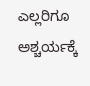ಎಲ್ಲರಿಗೂ ಅಶ್ಚರ್ಯಕ್ಕೆ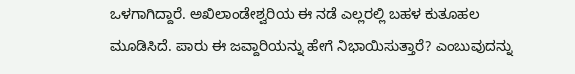ಒಳಗಾಗಿದ್ದಾರೆ. ಅಖಿಲಾಂಡೇಶ್ವರಿಯ ಈ ನಡೆ ಎಲ್ಲರಲ್ಲಿ ಬಹಳ ಕುತೂಹಲ ಮೂಡಿಸಿದೆ. ಪಾರು ಈ ಜವ್ದಾರಿಯನ್ನು ಹೇಗೆ ನಿಭಾಯಿಸುತ್ತಾರೆ? ಎಂಬುವುದನ್ನು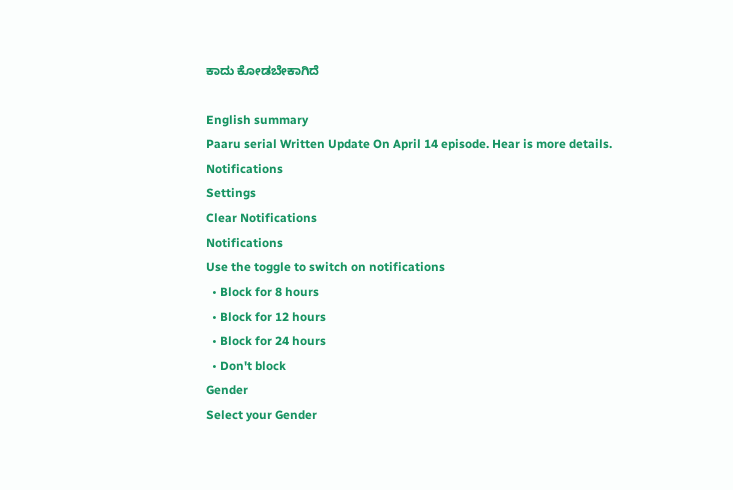ಕಾದು ಕೋಡಬೇಕಾಗಿದೆ

English summary
Paaru serial Written Update On April 14 episode. Hear is more details.
Notifications
Settings
Clear Notifications
Notifications
Use the toggle to switch on notifications
  • Block for 8 hours
  • Block for 12 hours
  • Block for 24 hours
  • Don't block
Gender
Select your Gender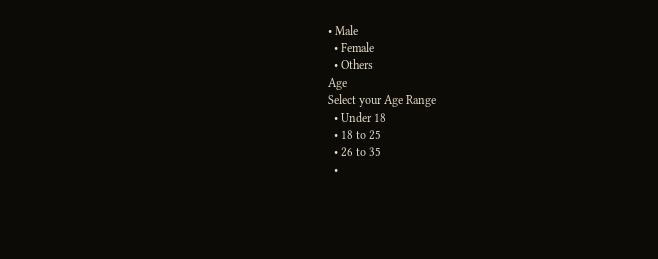• Male
  • Female
  • Others
Age
Select your Age Range
  • Under 18
  • 18 to 25
  • 26 to 35
  •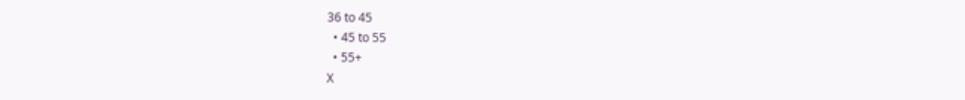36 to 45
  • 45 to 55
  • 55+
X